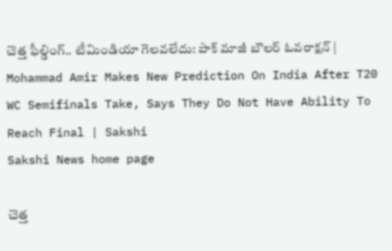చెత్త ఫీల్డింగ్‌.. టీమిండియా గెలవలేదు: పాక్‌ మాజీ బౌలర్‌ ఓవరాక్షన్‌ | Mohammad Amir Makes New Prediction On India After T20 WC Semifinals Take, Says They Do Not Have Ability To Reach Final | Sakshi
Sakshi News home page

చెత్త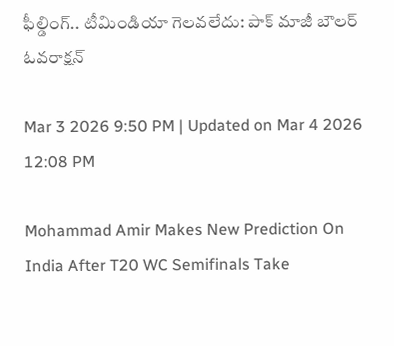ఫీల్డింగ్‌.. టీమిండియా గెలవలేదు: పాక్‌ మాజీ బౌలర్‌ ఓవరాక్షన్‌

Mar 3 2026 9:50 PM | Updated on Mar 4 2026 12:08 PM

Mohammad Amir Makes New Prediction On India After T20 WC Semifinals Take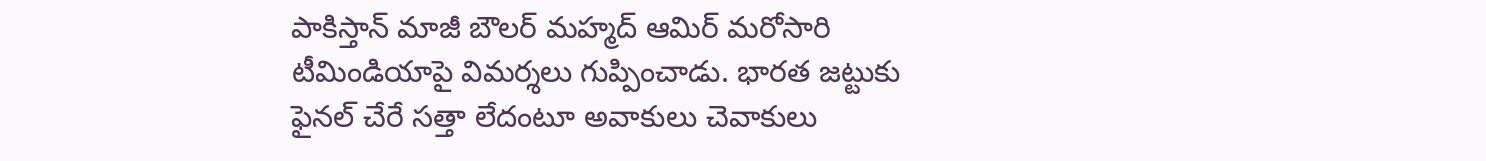పాకిస్తాన్‌ మాజీ బౌలర్‌ మహ్మద్‌ ఆమిర్‌ మరోసారి టీమిండియాపై విమర్శలు గుప్పించాడు. భారత జట్టుకు ఫైనల్‌ చేరే సత్తా లేదంటూ అవాకులు చెవాకులు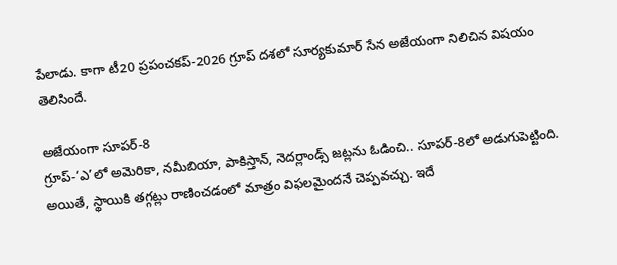పేలాడు. కాగా టీ20 ప్రపంచకప్‌-2026 గ్రూప్‌ దశలో సూర్యకుమార్‌ సేన అజేయంగా నిలిచిన విషయం తెలిసిందే.

అజేయంగా సూపర్‌-8
గ్రూప్‌-‘ఎ’లో అమెరికా, నమీబియా, పాకిస్తాన్‌, నెదర్లాండ్స్‌ జట్లను ఓడించి.. సూపర్‌-8లో అడుగుపెట్టింది. అయితే, స్థాయికి తగ్గట్లు రాణించడంలో మాత్రం విఫలమైందనే చెప్పవచ్చు. ఇదే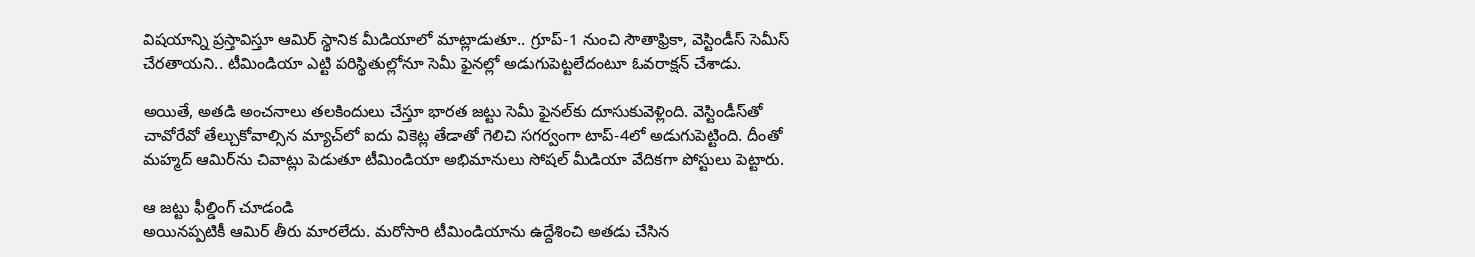విషయాన్ని ప్రస్తావిస్తూ ఆమిర్‌ స్థానిక మీడియాలో మాట్లాడుతూ.. గ్రూప్‌-1 నుంచి సౌతాఫ్రికా, వెస్టిండీస్‌ సెమీస్‌ చేరతాయని.. టీమిండియా ఎట్టి పరిస్థితుల్లోనూ సెమీ ఫైనల్లో అడుగుపెట్టలేదంటూ ఓవరాక్షన్‌ చేశాడు.

అయితే, అతడి అంచనాలు తలకిందులు చేస్తూ భారత జట్టు సెమీ ఫైనల్‌కు దూసుకువెళ్లింది. వెస్టిండీస్‌తో చావోరేవో తేల్చుకోవాల్సిన మ్యాచ్‌లో ఐదు వికెట్ల తేడాతో గెలిచి సగర్వంగా టాప్‌-4లో అడుగుపెట్టింది. దీంతో మహ్మద్‌ ఆమిర్‌ను చివాట్లు పెడుతూ టీమిండియా అభిమానులు సోషల్‌ మీడియా వేదికగా పోస్టులు పెట్టారు.

ఆ జట్టు ఫీల్డింగ్‌ చూడండి
అయినప్పటికీ ఆమిర్‌ తీరు మారలేదు. మరోసారి టీమిండియాను ఉద్దేశించి అతడు చేసిన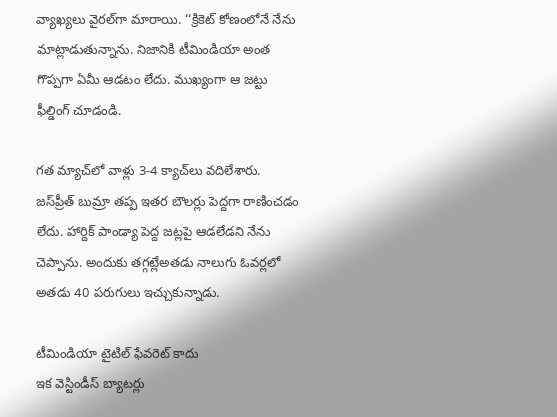వ్యాఖ్యలు వైరల్‌గా మారాయి. ‘‘క్రికెట్‌ కోణంలోనే నేను మాట్లాడుతున్నాను. నిజానికి టీమిండియా అంత గొప్పగా ఏమీ ఆడటం లేదు. ముఖ్యంగా ఆ జట్టు ఫీల్డింగ్‌ చూడండి.

గత మ్యాచ్‌లో వాళ్లు 3-4 క్యాచ్‌లు వదిలేశారు. జస్‌ప్రీత్‌ బుమ్రా తప్ప ఇతర బౌలర్లు పెద్దగా రాణించడం లేదు. హార్దిక్‌ పాండ్యా పెద్ద జట్లపై ఆడలేడని నేను చెప్పాను. అందుకు తగ్గట్లేఅతడు నాలుగు ఓవర్లలో అతడు 40 పరుగులు ఇచ్చుకున్నాడు.

టీమిండియా టైటిల్‌ ఫేవరెట్‌ కాదు
ఇక వెస్టిండీస్‌ బ్యాటర్లు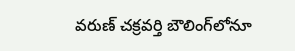వరుణ్‌ చక్రవర్తి బౌలింగ్‌లోనూ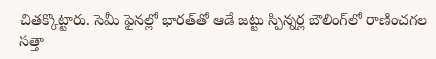చితక్కొట్టారు. సెమీ ఫైనల్లో భారత్‌తో ఆడే జట్టు స్పిన్నర్ల బౌలింగ్‌లో రాణించగల సత్తా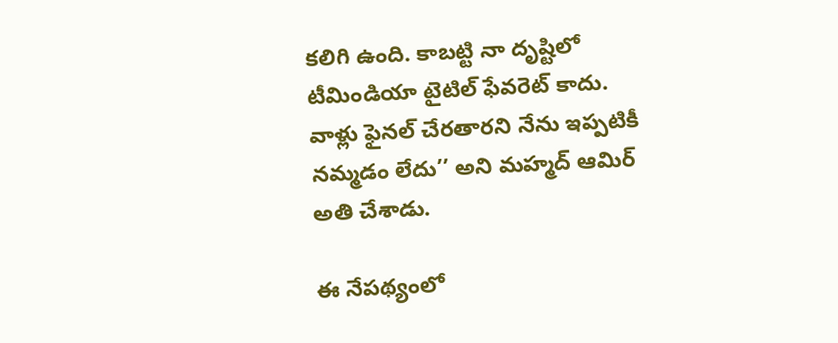కలిగి ఉంది. కాబట్టి నా దృష్టిలో టీమిండియా టైటిల్‌ ఫేవరెట్‌ కాదు. వాళ్లు ఫైనల్‌ చేరతారని నేను ఇప్పటికీ నమ్మడం లేదు’’ అని మహ్మద్‌ ఆమిర్‌ అతి చేశాడు.

ఈ నేపథ్యంలో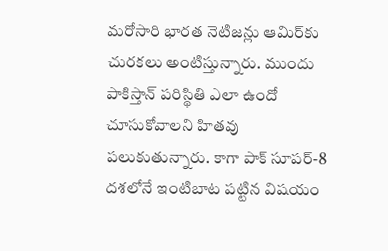మరోసారి భారత నెటిజన్లు ఆమిర్‌కు చురకలు అంటిస్తున్నారు. ముందు పాకిస్తాన్‌ పరిస్థితి ఎలా ఉందో చూసుకోవాలని హితవు పలుకుతున్నారు. కాగా పాక్‌ సూపర్‌-8 దశలోనే ఇంటిబాట పట్టిన విషయం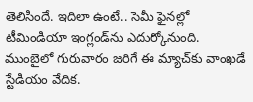తెలిసిందే. ఇదిలా ఉంటే.. సెమీ ఫైనల్లో టీమిండియా ఇంగ్లండ్‌ను ఎదుర్కోనుంది. ముంబైలో గురువారం జరిగే ఈ మ్యాచ్‌కు వాంఖడే స్టేడియం వేదిక.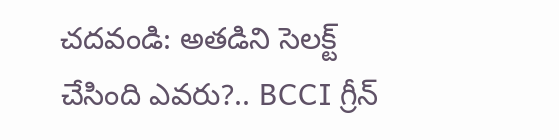చదవండి: అతడిని సెలక్ట్‌ చేసింది ఎవరు?.. BCCI గ్రీన్‌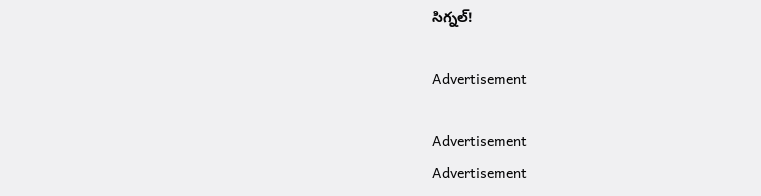సిగ్నల్‌!

Advertisement

Advertisement
Advertisement